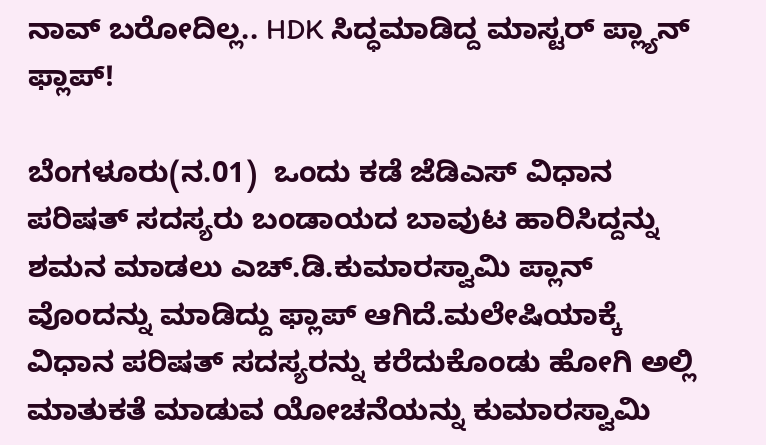ನಾವ್ ಬರೋದಿಲ್ಲ.. HDK ಸಿದ್ಧಮಾಡಿದ್ದ ಮಾಸ್ಟರ್ ಪ್ಲ್ಯಾನ್ ಫ್ಲಾಪ್!

ಬೆಂಗಳೂರು(ನ.01)  ಒಂದು ಕಡೆ ಜೆಡಿಎಸ್ ವಿಧಾನ ಪರಿಷತ್ ಸದಸ್ಯರು ಬಂಡಾಯದ ಬಾವುಟ ಹಾರಿಸಿದ್ದನ್ನು ಶಮನ ಮಾಡಲು ಎಚ್‌.ಡಿ.ಕುಮಾರಸ್ವಾಮಿ ಪ್ಲಾನ್ ವೊಂದನ್ನು ಮಾಡಿದ್ದು ಫ್ಲಾಪ್ ಆಗಿದೆ.ಮಲೇಷಿಯಾಕ್ಕೆ ವಿಧಾನ ಪರಿಷತ್ ಸದಸ್ಯರನ್ನು ಕರೆದುಕೊಂಡು ಹೋಗಿ ಅಲ್ಲಿ ಮಾತುಕತೆ ಮಾಡುವ ಯೋಚನೆಯನ್ನು ಕುಮಾರಸ್ವಾಮಿ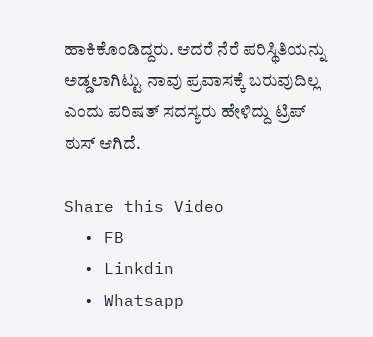ಹಾಕಿಕೊಂಡಿದ್ದರು. ಆದರೆ ನೆರೆ ಪರಿಸ್ಥಿತಿಯನ್ನು ಅಡ್ಡಲಾಗಿಟ್ಟು ನಾವು ಪ್ರವಾಸಕ್ಕೆ ಬರುವುದಿಲ್ಲ ಎಂದು ಪರಿಷತ್ ಸದಸ್ಯರು ಹೇಳಿದ್ದು ಟ್ರಿಪ್ ಠುಸ್ ಆಗಿದೆ.

Share this Video
  • FB
  • Linkdin
  • Whatsapp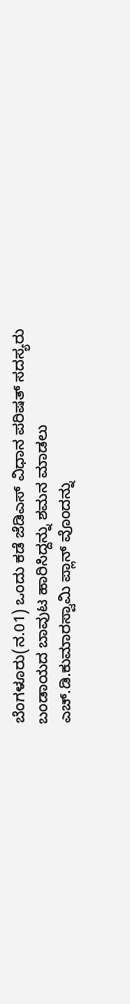ಬೆಂಗಳೂರು(ನ.01) ಒಂದು ಕಡೆ ಜೆಡಿಎಸ್ ವಿಧಾನ ಪರಿಷತ್ ಸದಸ್ಯರು ಬಂಡಾಯದ ಬಾವುಟ ಹಾರಿಸಿದ್ದನ್ನು ಶಮನ ಮಾಡಲು ಎಚ್‌.ಡಿ.ಕುಮಾರಸ್ವಾಮಿ ಪ್ಲಾನ್ ವೊಂದನ್ನು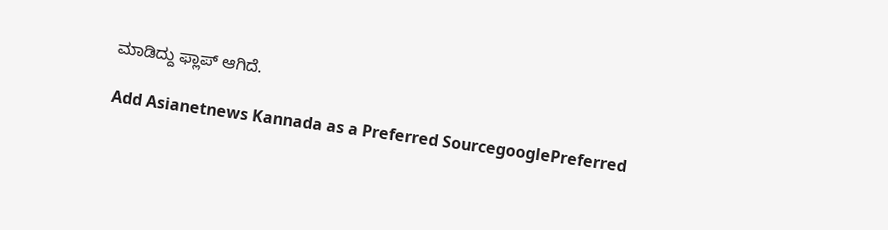ಮಾಡಿದ್ದು ಫ್ಲಾಪ್ ಆಗಿದೆ.

Add Asianetnews Kannada as a Preferred SourcegooglePreferred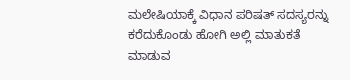ಮಲೇಷಿಯಾಕ್ಕೆ ವಿಧಾನ ಪರಿಷತ್ ಸದಸ್ಯರನ್ನು ಕರೆದುಕೊಂಡು ಹೋಗಿ ಅಲ್ಲಿ ಮಾತುಕತೆ ಮಾಡುವ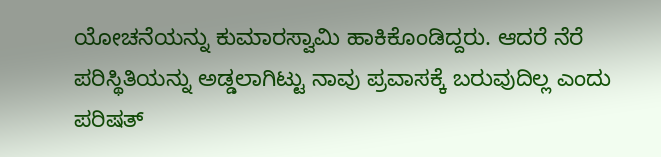ಯೋಚನೆಯನ್ನು ಕುಮಾರಸ್ವಾಮಿ ಹಾಕಿಕೊಂಡಿದ್ದರು. ಆದರೆ ನೆರೆ ಪರಿಸ್ಥಿತಿಯನ್ನು ಅಡ್ಡಲಾಗಿಟ್ಟು ನಾವು ಪ್ರವಾಸಕ್ಕೆ ಬರುವುದಿಲ್ಲ ಎಂದು ಪರಿಷತ್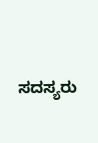ಸದಸ್ಯರು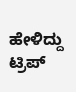ಹೇಳಿದ್ದು ಟ್ರಿಪ್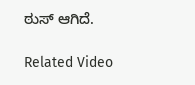ಠುಸ್ ಆಗಿದೆ.

Related Video